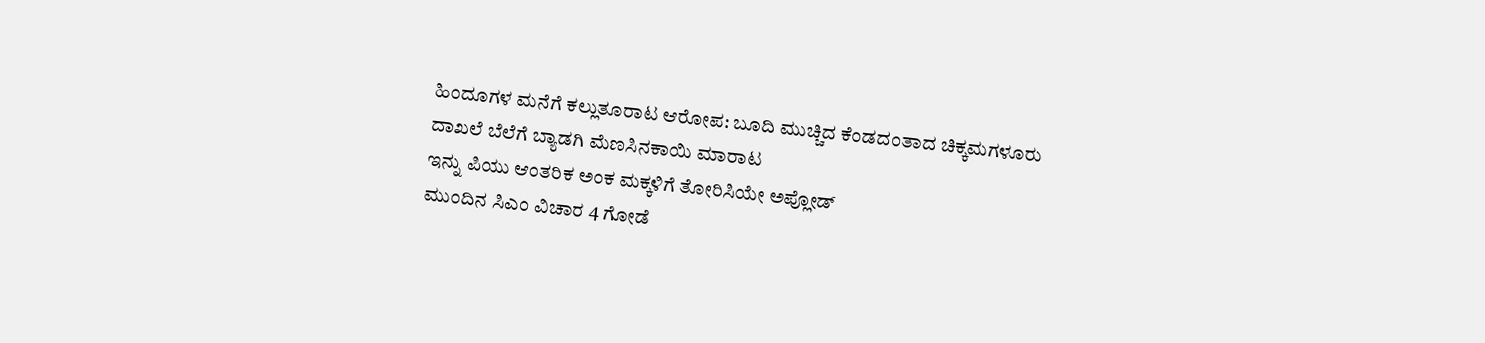ಹಿಂದೂಗಳ ಮನೆಗೆ ಕಲ್ಲುತೂರಾಟ ಆರೋಪ: ಬೂದಿ ಮುಚ್ಚಿದ ಕೆಂಡದಂತಾದ ಚಿಕ್ಕಮಗಳೂರು
ದಾಖಲೆ ಬೆಲೆಗೆ ಬ್ಯಾಡಗಿ ಮೆಣಸಿನಕಾಯಿ ಮಾರಾಟ
ಇನ್ನು ಪಿಯು ಆಂತರಿಕ ಅಂಕ ಮಕ್ಕಳಿಗೆ ತೋರಿಸಿಯೇ ಅಪ್ಲೋಡ್
ಮುಂದಿನ ಸಿಎಂ ವಿಚಾರ 4 ಗೋಡೆ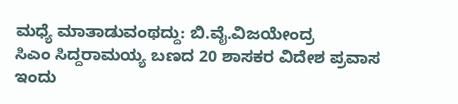ಮಧ್ಯೆ ಮಾತಾಡುವಂಥದ್ದು: ಬಿ.ವೈ.ವಿಜಯೇಂದ್ರ
ಸಿಎಂ ಸಿದ್ದರಾಮಯ್ಯ ಬಣದ 20 ಶಾಸಕರ ವಿದೇಶ ಪ್ರವಾಸ ಇಂದು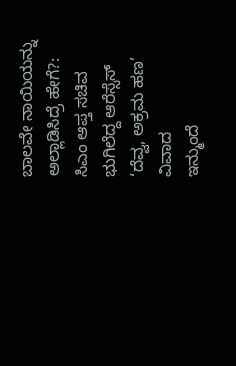ಬಾಲವೇ ನಾಯಿಯನ್ನು ಅಲ್ಲಾಡಿಸಿದ್ರೆ ಹೇಗೆ?: ಸಿಎಂ ಆಪ್ತ ಸಚಿವ
ಭುಗಿಲೆದ್ದ ಆರೆಸ್ಸೆಸ್ ‘ದೆವ್ವ, ಅಕ್ರಮ ಹಣ’ ವಿವಾದ
ಇನ್ಮುಂದೆ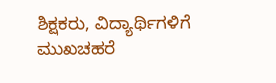ಶಿಕ್ಷಕರು, ವಿದ್ಯಾರ್ಥಿಗಳಿಗೆ ಮುಖಚಹರೆ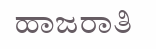ಹಾಜರಾತಿ